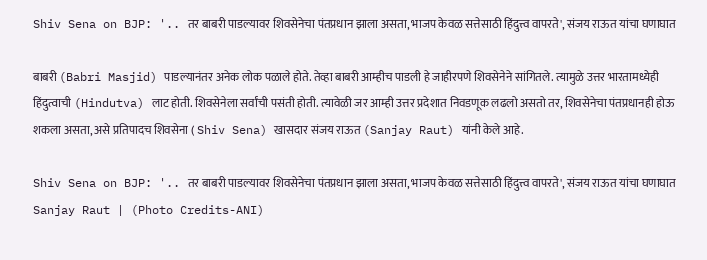Shiv Sena on BJP: '.. तर बाबरी पाडल्यावर शिवसेनेचा पंतप्रधान झाला असता, भाजप केवळ सत्तेसाठी हिंदुत्त्व वापरते', संजय राऊत यांचा घणाघात

बाबरी (Babri Masjid) पाडल्यानंतर अनेक लोक पळाले होते. तेव्हा बाबरी आम्हीच पाडली हे जाहीरपणे शिवसेनेने सांगितले. त्यामुळे उत्तर भारतामध्येही हिंदुत्वाची (Hindutva) लाट होती. शिवसेनेला सर्वांची पसंती होती. त्यावेळी जर आम्ही उत्तर प्रदेशात निवडणूक लढलो असतो तर, शिवसेनेचा पंतप्रधानही होऊ शकला असता, असे प्रतिपादच शिवसेना ( Shiv Sena) खासदार संजय राऊत (Sanjay Raut) यांनी केले आहे.

Shiv Sena on BJP: '.. तर बाबरी पाडल्यावर शिवसेनेचा पंतप्रधान झाला असता, भाजप केवळ सत्तेसाठी हिंदुत्त्व वापरते', संजय राऊत यांचा घणाघात
Sanjay Raut | (Photo Credits-ANI)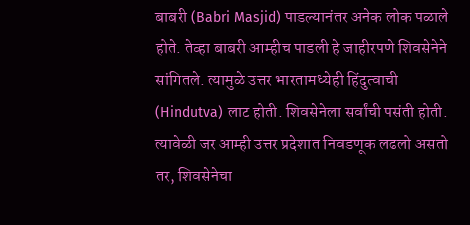बाबरी (Babri Masjid) पाडल्यानंतर अनेक लोक पळाले होते. तेव्हा बाबरी आम्हीच पाडली हे जाहीरपणे शिवसेनेने सांगितले. त्यामुळे उत्तर भारतामध्येही हिंदुत्वाची (Hindutva) लाट होती. शिवसेनेला सर्वांची पसंती होती. त्यावेळी जर आम्ही उत्तर प्रदेशात निवडणूक लढलो असतो तर, शिवसेनेचा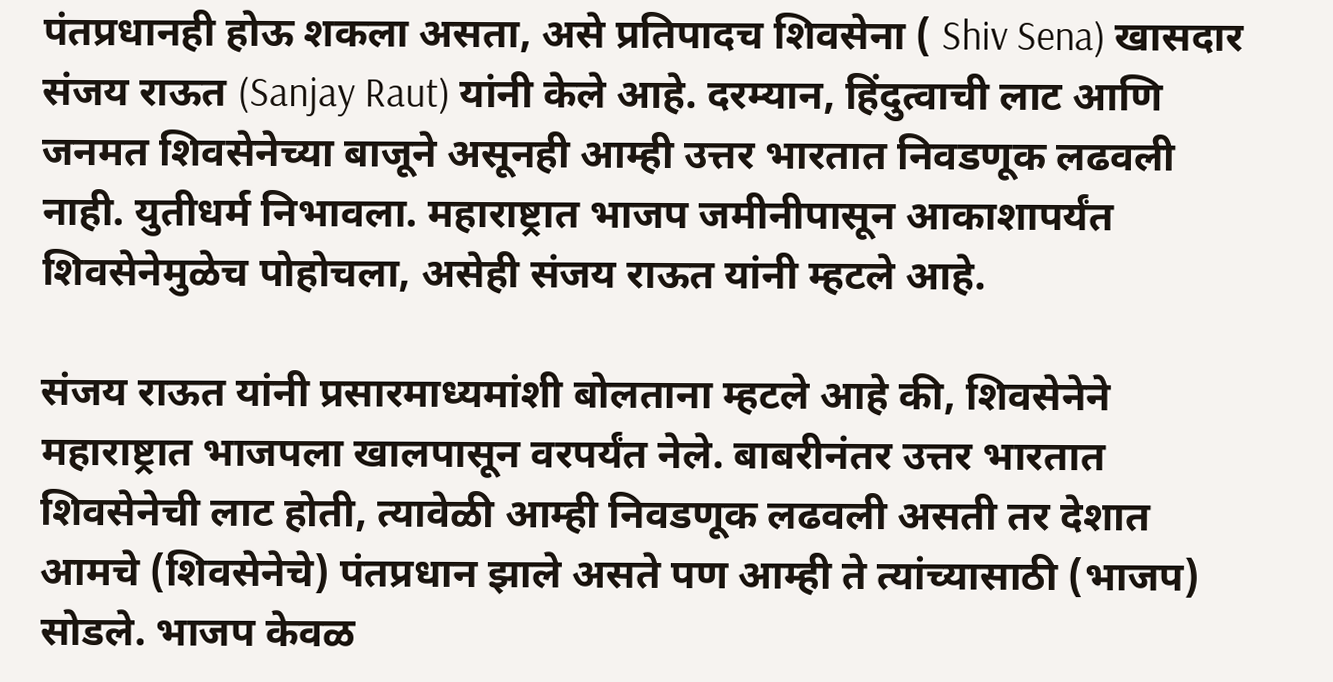पंतप्रधानही होऊ शकला असता, असे प्रतिपादच शिवसेना ( Shiv Sena) खासदार संजय राऊत (Sanjay Raut) यांनी केले आहे. दरम्यान, हिंदुत्वाची लाट आणि जनमत शिवसेनेच्या बाजूने असूनही आम्ही उत्तर भारतात निवडणूक लढवली नाही. युतीधर्म निभावला. महाराष्ट्रात भाजप जमीनीपासून आकाशापर्यंत शिवसेनेमुळेच पोहोचला, असेही संजय राऊत यांनी म्हटले आहे.

संजय राऊत यांनी प्रसारमाध्यमांशी बोलताना म्हटले आहे की, शिवसेनेने महाराष्ट्रात भाजपला खालपासून वरपर्यंत नेले. बाबरीनंतर उत्तर भारतात शिवसेनेची लाट होती, त्यावेळी आम्ही निवडणूक लढवली असती तर देशात आमचे (शिवसेनेचे) पंतप्रधान झाले असते पण आम्ही ते त्यांच्यासाठी (भाजप) सोडले. भाजप केवळ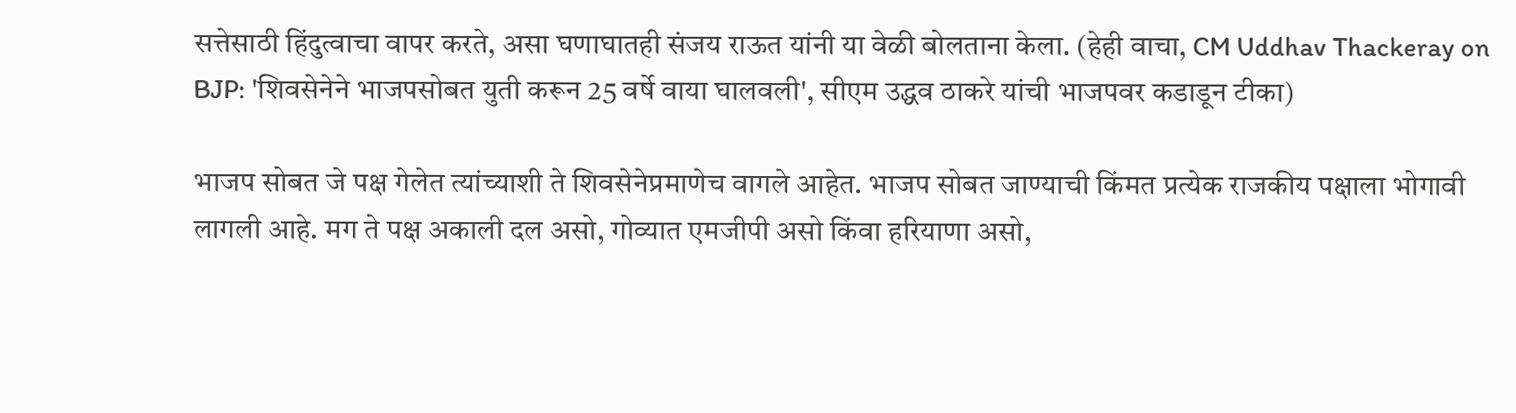सत्तेसाठी हिंदुत्वाचा वापर करते, असा घणाघातही संजय राऊत यांनी या वेळी बोलताना केला. (हेही वाचा, CM Uddhav Thackeray on BJP: 'शिवसेनेने भाजपसोबत युती करून 25 वर्षे वाया घालवली', सीएम उद्धव ठाकरे यांची भाजपवर कडाडून टीका)

भाजप सोबत जे पक्ष गेलेत त्यांच्याशी ते शिवसेनेप्रमाणेच वागले आहेत. भाजप सोबत जाण्याची किंमत प्रत्येक राजकीय पक्षाला भोगावी लागली आहे. मग ते पक्ष अकाली दल असो, गोव्यात एमजीपी असो किंवा हरियाणा असो,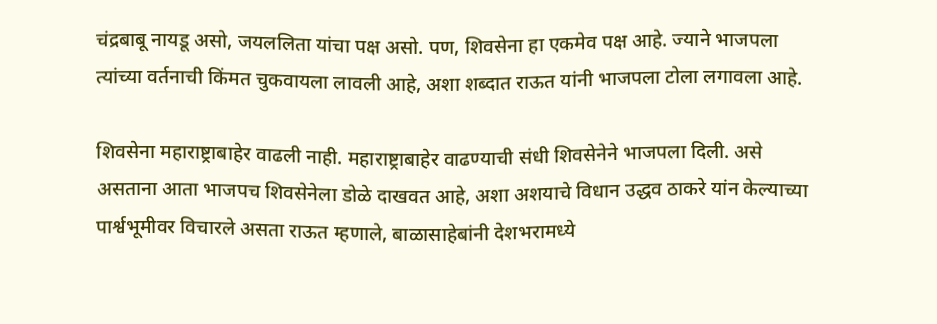चंद्रबाबू नायडू असो, जयललिता यांचा पक्ष असो. पण, शिवसेना हा एकमेव पक्ष आहे. ज्याने भाजपला त्यांच्या वर्तनाची किंमत चुकवायला लावली आहे, अशा शब्दात राऊत यांनी भाजपला टोला लगावला आहे.

शिवसेना महाराष्ट्राबाहेर वाढली नाही. महाराष्ट्राबाहेर वाढण्याची संधी शिवसेनेने भाजपला दिली. असे असताना आता भाजपच शिवसेनेला डोळे दाखवत आहे, अशा अशयाचे विधान उद्धव ठाकरे यांन केल्याच्या पार्श्वभूमीवर विचारले असता राऊत म्हणाले, बाळासाहेबांनी देशभरामध्ये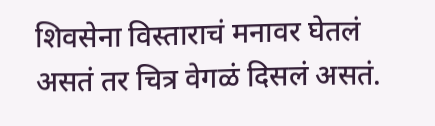शिवसेना विस्ताराचं मनावर घेतलं असतं तर चित्र वेगळं दिसलं असतं.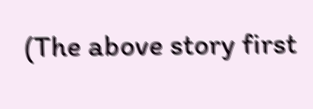(The above story first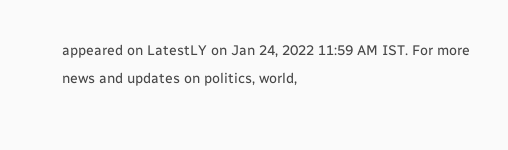appeared on LatestLY on Jan 24, 2022 11:59 AM IST. For more news and updates on politics, world,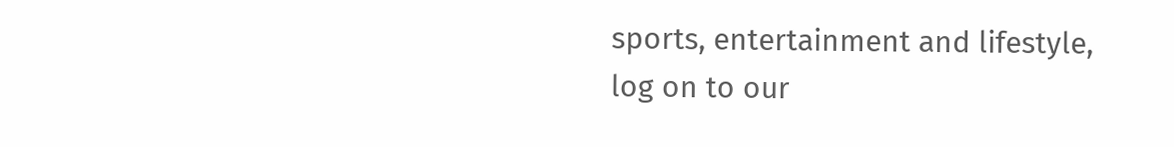sports, entertainment and lifestyle, log on to our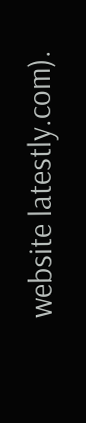website latestly.com).